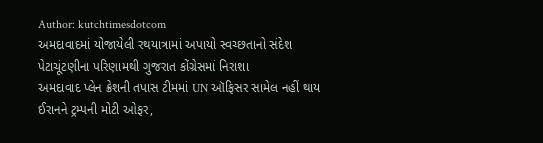Author: kutchtimesdotcom
અમદાવાદમાં યોજાયેલી રથયાત્રામાં અપાયો સ્વચ્છતાનો સંદેશ
પેટાચૂંટણીના પરિણામથી ગુજરાત કોંગ્રેસમાં નિરાશા
અમદાવાદ પ્લેન ક્રેશની તપાસ ટીમમાં UN ઑફિસર સામેલ નહીં થાય
ઈરાનને ટ્રમ્પની મોટી ઓફર,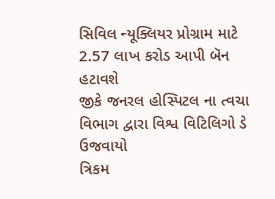સિવિલ ન્યૂક્લિયર પ્રોગ્રામ માટે 2.57 લાખ કરોડ આપી બૅન હટાવશે
જીકે જનરલ હોસ્પિટલ ના ત્વચા વિભાગ દ્વારા વિશ્વ વિટિલિગો ડે ઉજવાયો
ત્રિકમ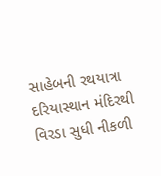સાહેબની રથયાત્રા દરિયાસ્થાન મંદિરથી વિરડા સુધી નીકળી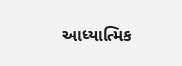આધ્યાત્મિક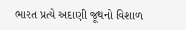ભારત પ્રત્યે અદાણી જૂથનો વિશાળ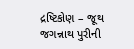દ્રષ્ટિકોણ – જૂથ જગન્નાથ પુરીની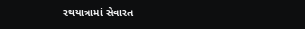રથયાત્રામાં સેવારત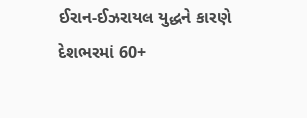ઈરાન-ઈઝરાયલ યુદ્ધને કારણે દેશભરમાં 60+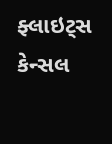ફ્લાઇટ્સ કેન્સલ